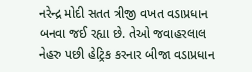નરેન્દ્ર મોદી સતત ત્રીજી વખત વડાપ્રધાન બનવા જઈ રહ્યા છે. તેઓ જવાહરલાલ નેહરુ પછી હેટ્રિક કરનાર બીજા વડાપ્રધાન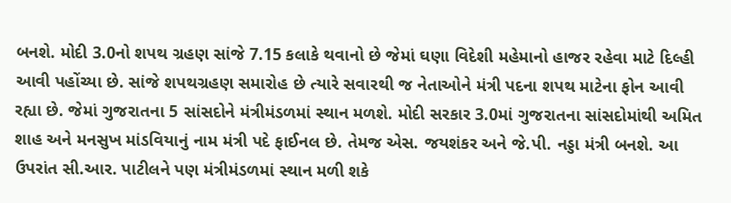બનશે. મોદી 3.0નો શપથ ગ્રહણ સાંજે 7.15 કલાકે થવાનો છે જેમાં ઘણા વિદેશી મહેમાનો હાજર રહેવા માટે દિલ્હી આવી પહોંચ્યા છે. સાંજે શપથગ્રહણ સમારોહ છે ત્યારે સવારથી જ નેતાઓને મંત્રી પદના શપથ માટેના ફોન આવી રહ્યા છે. જેમાં ગુજરાતના 5 સાંસદોને મંત્રીમંડળમાં સ્થાન મળશે. મોદી સરકાર 3.0માં ગુજરાતના સાંસદોમાંથી અમિત શાહ અને મનસુખ માંડવિયાનું નામ મંત્રી પદે ફાઈનલ છે. તેમજ એસ. જયશંકર અને જે.પી. નડ્ડા મંત્રી બનશે. આ ઉપરાંત સી.આર. પાટીલને પણ મંત્રીમંડળમાં સ્થાન મળી શકે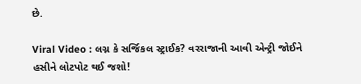છે.

Viral Video : લગ્ન કે સર્જિકલ સ્ટ્રાઈક? વરરાજાની આવી એન્ટ્રી જોઈને હસીને લોટપોટ થઈ જશો!